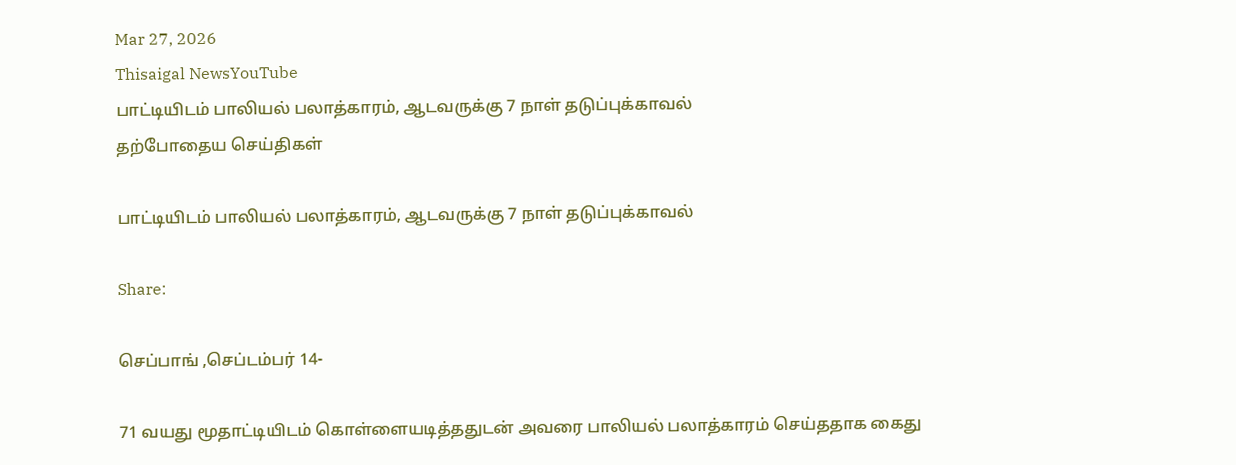Mar 27, 2026
Thisaigal NewsYouTube
பாட்டியிடம் பாலியல் பலாத்காரம், ஆடவருக்கு 7 நாள் தடுப்புக்காவல்
தற்போதைய செய்திகள்

பாட்டியிடம் பாலியல் பலாத்காரம், ஆடவருக்கு 7 நாள் தடுப்புக்காவல்

Share:

செப்பாங் ,செப்டம்பர் 14-

71 வயது மூதாட்டியிடம் கொள்ளையடித்ததுடன் அவரை பாலியல் பலாத்காரம் செய்ததாக கைது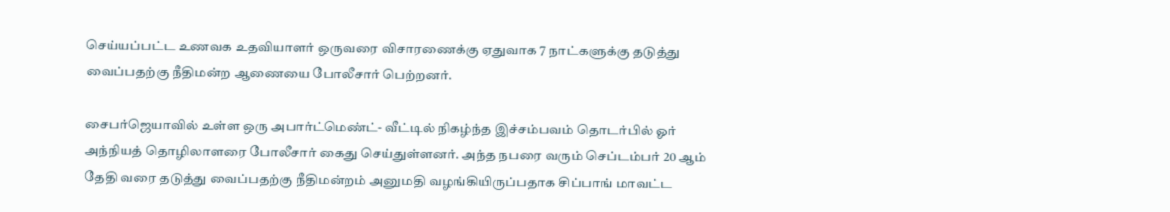செய்யப்பட்ட உணவக உதவியாளர் ஒருவரை விசாரணைக்கு ஏதுவாக 7 நாட்களுக்கு தடுத்து வைப்பதற்கு நீதிமன்ற ஆணையை போலீசார் பெற்றனர்.

சைபர்ஜெயாவில் உள்ள ஒரு அபார்ட்மெண்ட்- வீட்டில் நிகழ்ந்த இச்சம்பவம் தொடர்பில் ஓர் அந்நியத் தொழிலாளரை போலீசார் கைது செய்துள்ளனர். அந்த நபரை வரும் செப்டம்பர் 20 ஆம் தேதி வரை தடுத்து வைப்பதற்கு நீதிமன்றம் அனுமதி வழங்கியிருப்பதாக சிப்பாங் மாவட்ட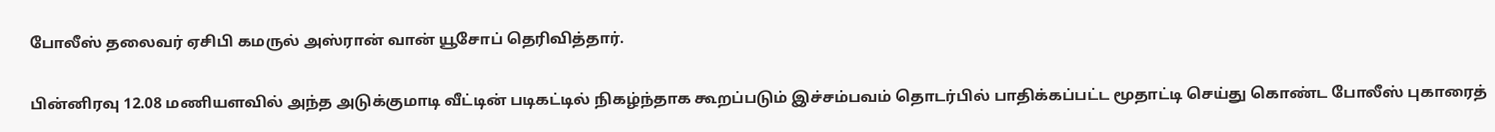போலீஸ் தலைவர் ஏசிபி கமருல் அஸ்ரான் வான் யூசோப் தெரிவித்தார்.

பின்னிரவு 12.08 மணியளவில் அந்த அடுக்குமாடி வீட்டின் படிகட்டில் நிகழ்ந்தாக கூறப்படும் இச்சம்பவம் தொடர்பில் பாதிக்கப்பட்ட மூதாட்டி செய்து கொண்ட போலீஸ் புகாரைத்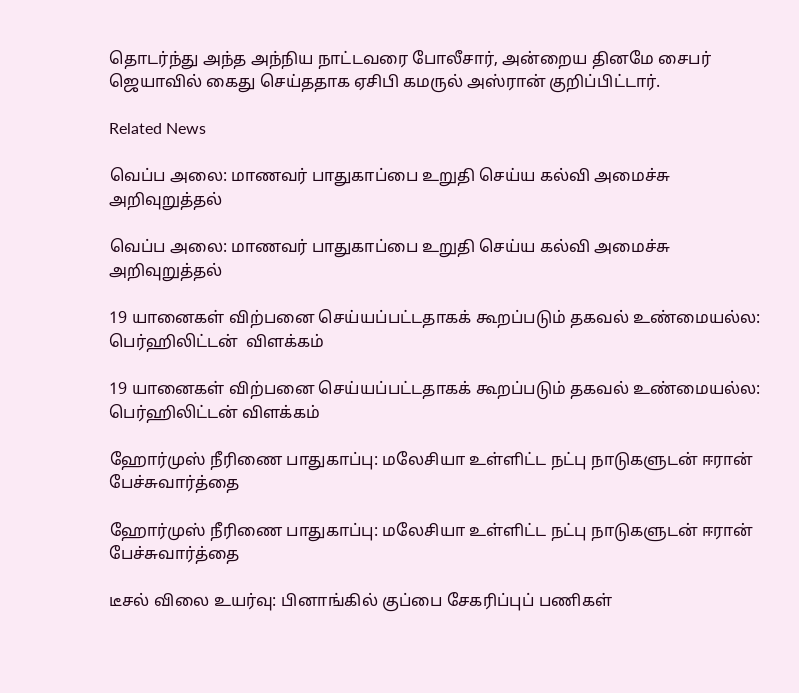தொடர்ந்து அந்த அந்நிய நாட்டவரை போலீசார், அன்றைய தினமே சைபர் ஜெயாவில் கைது செய்ததாக ஏசிபி கமருல் அஸ்ரான் குறிப்பிட்டார்.

Related News

வெப்ப அலை: மாணவர் பாதுகாப்பை உறுதி செய்ய கல்வி அமைச்சு அறிவுறுத்தல்

வெப்ப அலை: மாணவர் பாதுகாப்பை உறுதி செய்ய கல்வி அமைச்சு அறிவுறுத்தல்

19 யானைகள் விற்பனை செய்யப்பட்டதாகக் கூறப்படும் தகவல் உண்மையல்ல: பெர்ஹிலிட்டன்  விளக்கம்

19 யானைகள் விற்பனை செய்யப்பட்டதாகக் கூறப்படும் தகவல் உண்மையல்ல: பெர்ஹிலிட்டன் விளக்கம்

ஹோர்முஸ் நீரிணை பாதுகாப்பு: மலேசியா உள்ளிட்ட நட்பு நாடுகளுடன் ஈரான் பேச்சுவார்த்தை

ஹோர்முஸ் நீரிணை பாதுகாப்பு: மலேசியா உள்ளிட்ட நட்பு நாடுகளுடன் ஈரான் பேச்சுவார்த்தை

டீசல் விலை உயர்வு: பினாங்கில் குப்பை சேகரிப்புப் பணிகள்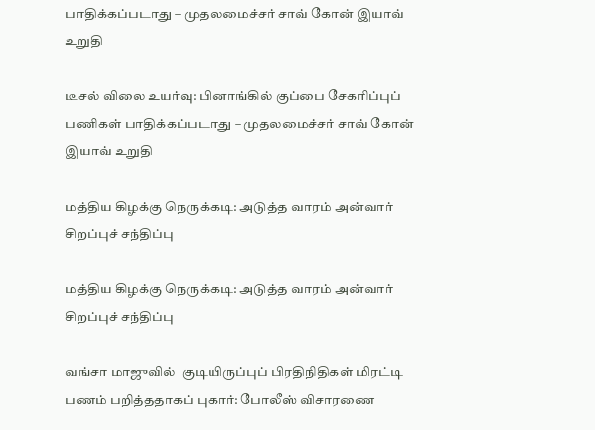பாதிக்கப்படாது – முதலமைச்சர் சாவ் கோன் இயாவ் உறுதி

டீசல் விலை உயர்வு: பினாங்கில் குப்பை சேகரிப்புப் பணிகள் பாதிக்கப்படாது – முதலமைச்சர் சாவ் கோன் இயாவ் உறுதி

மத்திய கிழக்கு நெருக்கடி: அடுத்த வாரம் அன்வார் சிறப்புச் சந்திப்பு

மத்திய கிழக்கு நெருக்கடி: அடுத்த வாரம் அன்வார் சிறப்புச் சந்திப்பு

வங்சா மாஜுவில்  குடியிருப்புப் பிரதிநிதிகள் மிரட்டி பணம் பறித்ததாகப் புகார்: போலீஸ் விசாரணை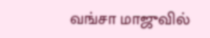வங்சா மாஜுவில்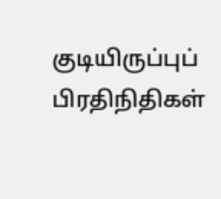குடியிருப்புப் பிரதிநிதிகள்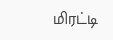மிரட்டி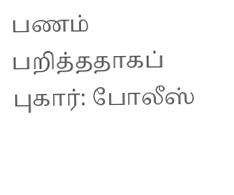பணம் பறித்ததாகப் புகார்: போலீஸ்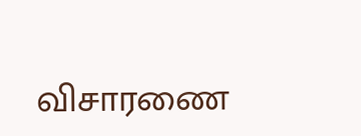விசாரணை